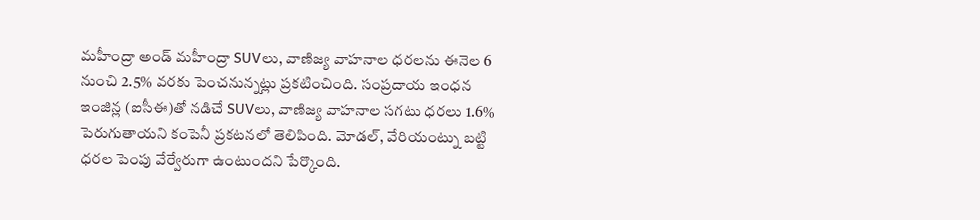మహీంద్రా అండ్ మహీంద్రా SUVలు, వాణిజ్య వాహనాల ధరలను ఈనెల 6 నుంచి 2.5% వరకు పెంచనున్నట్లు ప్రకటించింది. సంప్రదాయ ఇంధన ఇంజిన్ల (ఐసీఈ)తో నడిచే SUVలు, వాణిజ్య వాహనాల సగటు ధరలు 1.6% పెరుగుతాయని కంపెనీ ప్రకటనలో తెలిపింది. మోడల్, వేరియంట్ను బట్టి ధరల పెంపు వేర్వేరుగా ఉంటుందని పేర్కొంది.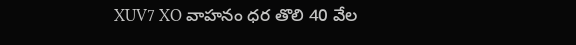XUV7 XO వాహనం ధర తొలి 40 వేల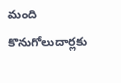మంది కొనుగోలుదార్లకు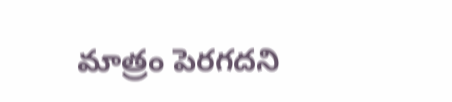మాత్రం పెరగదని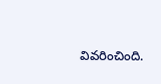వివరించింది.